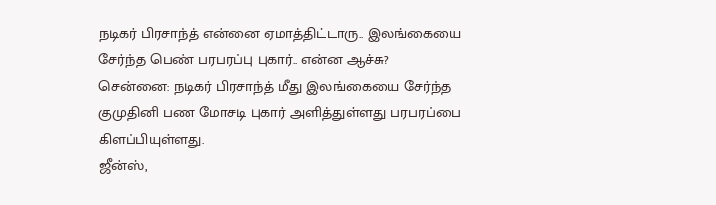நடிகர் பிரசாந்த் என்னை ஏமாத்திட்டாரு.. இலங்கையை சேர்ந்த பெண் பரபரப்பு புகார்.. என்ன ஆச்சு?
சென்னை: நடிகர் பிரசாந்த் மீது இலங்கையை சேர்ந்த குமுதினி பண மோசடி புகார் அளித்துள்ளது பரபரப்பை கிளப்பியுள்ளது.
ஜீன்ஸ்,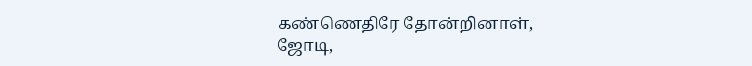கண்ணெதிரே தோன்றினாள், ஜோடி,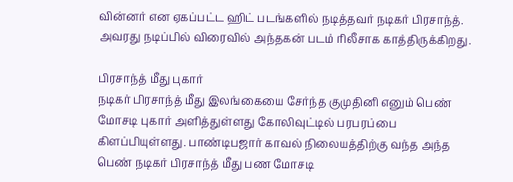வின்னர் என ஏகப்பட்ட ஹிட் படங்களில் நடித்தவர் நடிகர் பிரசாந்த்.
அவரது நடிப்பில் விரைவில் அந்தகன் படம் ரிலீசாக காத்திருக்கிறது.

பிரசாந்த் மீது புகார்
நடிகர் பிரசாந்த் மீது இலங்கையை சேர்ந்த குமுதினி எனும் பெண் மோசடி புகார் அளித்துள்ளது கோலிவுட்டில் பரபரப்பை கிளப்பியுள்ளது. பாண்டிபஜார் காவல் நிலையத்திற்கு வந்த அந்த பெண் நடிகர் பிரசாந்த் மீது பண மோசடி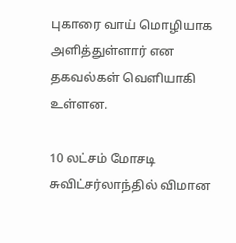புகாரை வாய் மொழியாக அளித்துள்ளார் என தகவல்கள் வெளியாகி உள்ளன.

10 லட்சம் மோசடி
சுவிட்சர்லாந்தில் விமான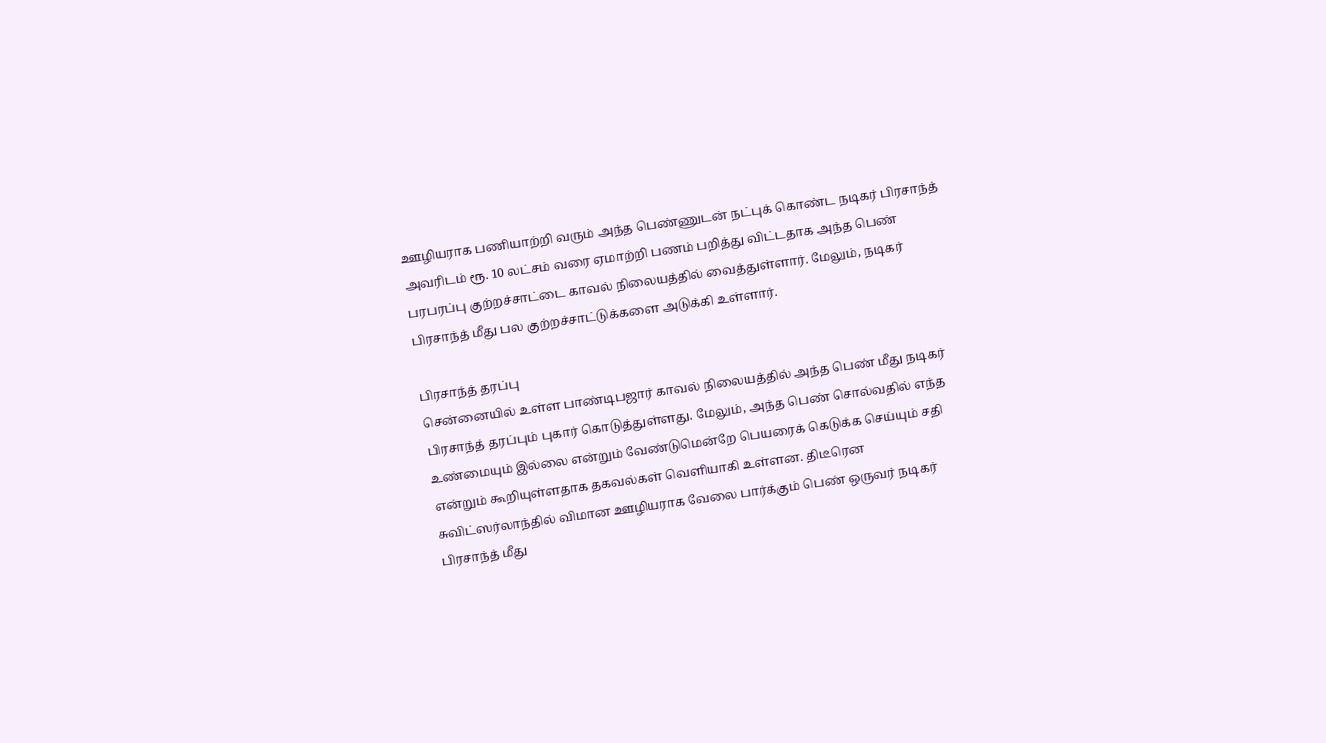ஊழியராக பணியாற்றி வரும் அந்த பெண்ணுடன் நட்புக் கொண்ட நடிகர் பிரசாந்த் அவரிடம் ரூ. 10 லட்சம் வரை ஏமாற்றி பணம் பறித்து விட்டதாக அந்த பெண் பரபரப்பு குற்றச்சாட்டை காவல் நிலையத்தில் வைத்துள்ளார். மேலும், நடிகர் பிரசாந்த் மீது பல குற்றச்சாட்டுக்களை அடுக்கி உள்ளார்.

பிரசாந்த் தரப்பு
சென்னையில் உள்ள பாண்டிபஜார் காவல் நிலையத்தில் அந்த பெண் மீது நடிகர் பிரசாந்த் தரப்பும் புகார் கொடுத்துள்ளது. மேலும், அந்த பெண் சொல்வதில் எந்த உண்மையும் இல்லை என்றும் வேண்டுமென்றே பெயரைக் கெடுக்க செய்யும் சதி என்றும் கூறியுள்ளதாக தகவல்கள் வெளியாகி உள்ளன. திடீரென சுவிட்ஸர்லாந்தில் விமான ஊழியராக வேலை பார்க்கும் பெண் ஒருவர் நடிகர் பிரசாந்த் மீது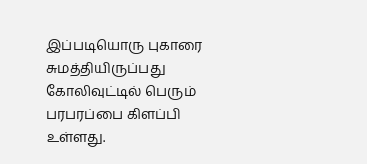இப்படியொரு புகாரை சுமத்தியிருப்பது கோலிவுட்டில் பெரும் பரபரப்பை கிளப்பி உள்ளது.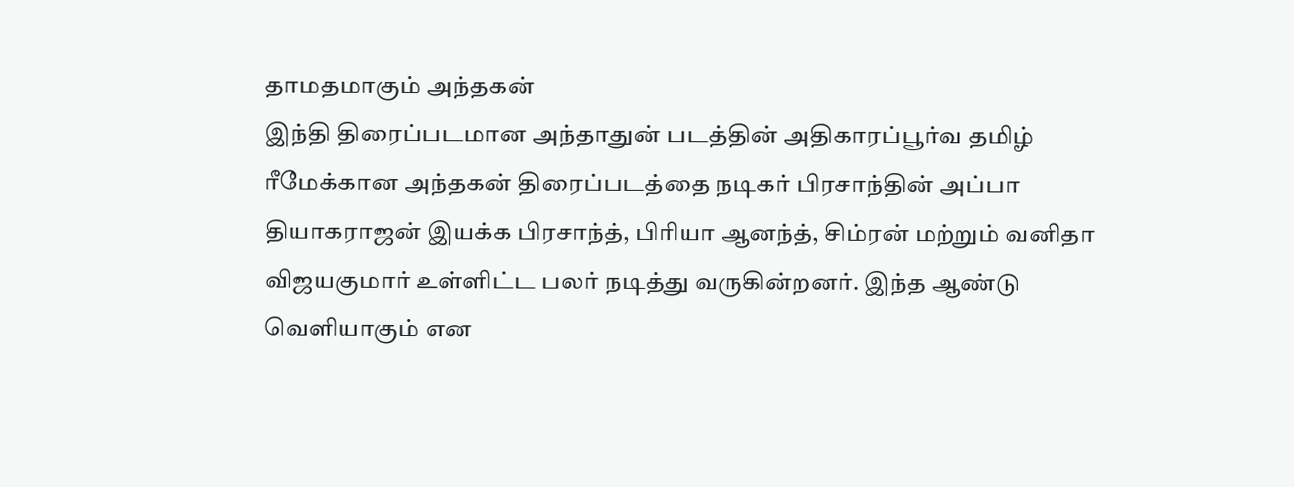தாமதமாகும் அந்தகன்
இந்தி திரைப்படமான அந்தாதுன் படத்தின் அதிகாரப்பூர்வ தமிழ் ரீமேக்கான அந்தகன் திரைப்படத்தை நடிகர் பிரசாந்தின் அப்பா தியாகராஜன் இயக்க பிரசாந்த், பிரியா ஆனந்த், சிம்ரன் மற்றும் வனிதா விஜயகுமார் உள்ளிட்ட பலர் நடித்து வருகின்றனர். இந்த ஆண்டு வெளியாகும் என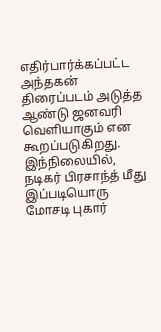எதிர்பார்க்கப்பட்ட அந்தகன் திரைப்படம் அடுத்த ஆண்டு ஜனவரி வெளியாகும் என கூறப்படுகிறது. இந்நிலையில், நடிகர் பிரசாந்த் மீது இப்படியொரு மோசடி புகார்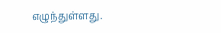எழுந்துள்ளது.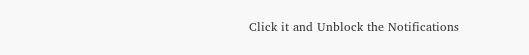Click it and Unblock the Notifications